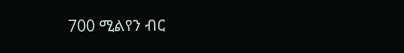700 ሚልየን ብር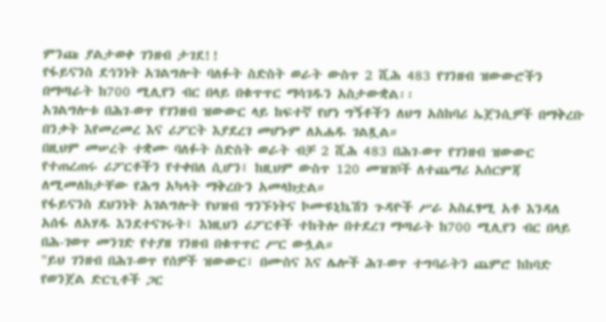ምንጩ ያልታወቀ ገንዘብ ታገደ!!
የፋይናንስ ደኅንነት አገልግሎት ባለፉት ስድስት ወራት ውስጥ 2 ሺሕ 483 የገንዘብ ዝውውሮችን በማጣራት ከ700 ሚሊየን ብር በላይ በቁጥጥር ማሳገዱን አስታውቋል፡፡
አገልግሎቱ በሕገ-ወጥ የገንዘብ ዝውውር ላይ ከፍተኛ የሆነ ግኝቶችን ለህግ አስከባሪ ኤጀንሲዎች በማቅረቡ በንቃት እየመረመረ እና ሪፖርት እያደረገ መሆኑም ለአሐዱ ገልጿል።
በዚህም መሠረት ተቋሙ ባለፉት ስድስት ወራት ብቻ 2 ሺሕ 483 በሕገ-ወጥ የገንዘብ ዝውውር የተጠረጠሩ ሪፖርቶችን የተቀበለ ሲሆን፤ ከዚህም ውስጥ 120 መዝገቦች ለተጨማሪ አሰርምጃ ለሚመለከታቸው የሕግ አካላት ማቅረቡን አመላክቷል።
የፋይናንስ ደህንነት አገልግሎት የህዝብ ግንኙነትና ኮሙዩኒኬሽን ጉዳዮች ሥራ አስፈፃሚ አቶ እንዳለ አሰፋ ለአሃዱ እንደተናገሩት፤ እነዚህን ሪፖርቶች ተከትሎ በተደረገ ማጣራት ከ700 ሚሊየን ብር በላይ በሕ-ገወጥ መንገድ የተያዘ ገንዘብ በቁጥጥር ሥር ውሏል።
"ይህ ገንዘብ በሕገ-ወጥ የሰዎች ዝውውር፣ በሙስና እና ሌሎች ሕገ-ወጥ ተግባራትን ጨምሮ ከከባድ የወንጀል ድርጊቶች ጋር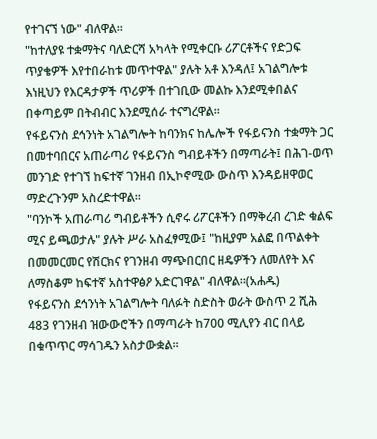የተገናኘ ነው" ብለዋል።
"ከተለያዩ ተቋማትና ባለድርሻ አካላት የሚቀርቡ ሪፖርቶችና የድጋፍ ጥያቄዎች እየተበራከቱ መጥተዋል" ያሉት አቶ እንዳለ፤ አገልግሎቱ እነዚህን የእርዳታዎች ጥሪዎች በተገቢው መልኩ እንደሚቀበልና በቀጣይም በትብብር እንደሚሰራ ተናግረዋል።
የፋይናንስ ደኅንነት አገልግሎት ከባንክና ከሌሎች የፋይናንስ ተቋማት ጋር በመተባበርና አጠራጣሪ የፋይናንስ ግብይቶችን በማጣራት፤ በሕገ-ወጥ መንገድ የተገኘ ከፍተኛ ገንዘብ በኢኮኖሚው ውስጥ እንዳይዘዋወር ማድረጉንም አስረድተዋል።
"ባንኮች አጠራጣሪ ግብይቶችን ሲኖሩ ሪፖርቶችን በማቅረብ ረገድ ቁልፍ ሚና ይጫወታሉ" ያሉት ሥራ አስፈፃሚው፤ "ከዚያም አልፎ በጥልቀት በመመርመር የሽርክና የገንዘብ ማጭበርበር ዘዴዎችን ለመለየት እና ለማስቆም ከፍተኛ አስተዋፅዖ አድርገዋል" ብለዋል።(አሐዱ)
የፋይናንስ ደኅንነት አገልግሎት ባለፉት ስድስት ወራት ውስጥ 2 ሺሕ 483 የገንዘብ ዝውውሮችን በማጣራት ከ700 ሚሊየን ብር በላይ በቁጥጥር ማሳገዱን አስታውቋል፡፡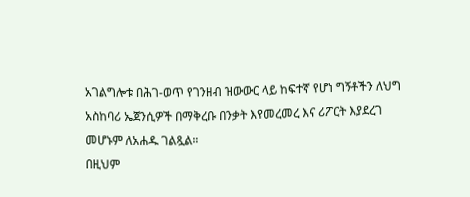አገልግሎቱ በሕገ-ወጥ የገንዘብ ዝውውር ላይ ከፍተኛ የሆነ ግኝቶችን ለህግ አስከባሪ ኤጀንሲዎች በማቅረቡ በንቃት እየመረመረ እና ሪፖርት እያደረገ መሆኑም ለአሐዱ ገልጿል።
በዚህም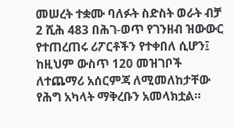መሠረት ተቋሙ ባለፉት ስድስት ወራት ብቻ 2 ሺሕ 483 በሕገ-ወጥ የገንዘብ ዝውውር የተጠረጠሩ ሪፖርቶችን የተቀበለ ሲሆን፤ ከዚህም ውስጥ 120 መዝገቦች ለተጨማሪ አሰርምጃ ለሚመለከታቸው የሕግ አካላት ማቅረቡን አመላክቷል።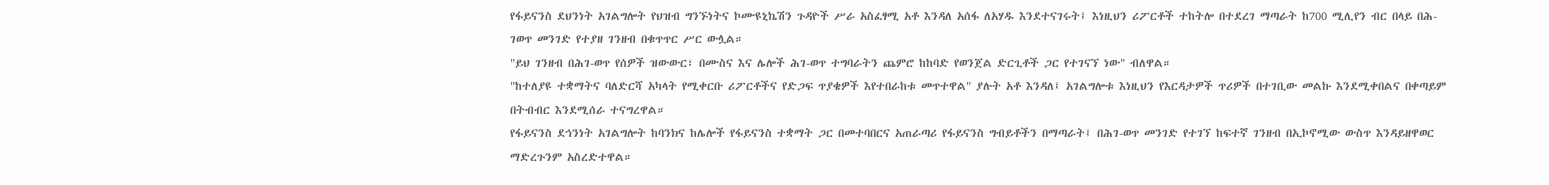የፋይናንስ ደህንነት አገልግሎት የህዝብ ግንኙነትና ኮሙዩኒኬሽን ጉዳዮች ሥራ አስፈፃሚ አቶ እንዳለ አሰፋ ለአሃዱ እንደተናገሩት፤ እነዚህን ሪፖርቶች ተከትሎ በተደረገ ማጣራት ከ700 ሚሊየን ብር በላይ በሕ-ገወጥ መንገድ የተያዘ ገንዘብ በቁጥጥር ሥር ውሏል።
"ይህ ገንዘብ በሕገ-ወጥ የሰዎች ዝውውር፣ በሙስና እና ሌሎች ሕገ-ወጥ ተግባራትን ጨምሮ ከከባድ የወንጀል ድርጊቶች ጋር የተገናኘ ነው" ብለዋል።
"ከተለያዩ ተቋማትና ባለድርሻ አካላት የሚቀርቡ ሪፖርቶችና የድጋፍ ጥያቄዎች እየተበራከቱ መጥተዋል" ያሉት አቶ እንዳለ፤ አገልግሎቱ እነዚህን የእርዳታዎች ጥሪዎች በተገቢው መልኩ እንደሚቀበልና በቀጣይም በትብብር እንደሚሰራ ተናግረዋል።
የፋይናንስ ደኅንነት አገልግሎት ከባንክና ከሌሎች የፋይናንስ ተቋማት ጋር በመተባበርና አጠራጣሪ የፋይናንስ ግብይቶችን በማጣራት፤ በሕገ-ወጥ መንገድ የተገኘ ከፍተኛ ገንዘብ በኢኮኖሚው ውስጥ እንዳይዘዋወር ማድረጉንም አስረድተዋል።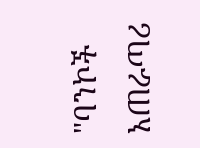"ባንኮች አጠራጣሪ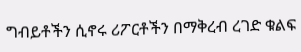ግብይቶችን ሲኖሩ ሪፖርቶችን በማቅረብ ረገድ ቁልፍ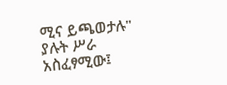ሚና ይጫወታሉ" ያሉት ሥራ አስፈፃሚው፤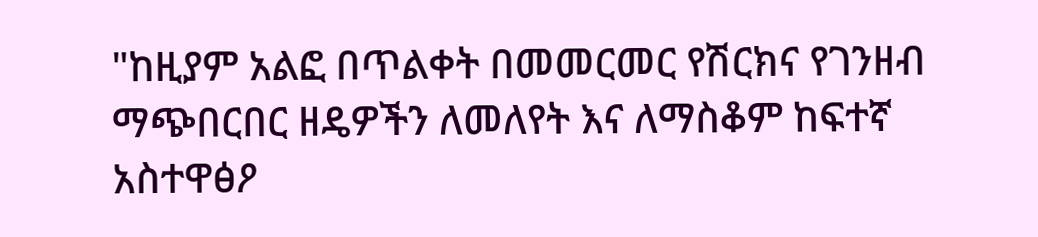"ከዚያም አልፎ በጥልቀት በመመርመር የሽርክና የገንዘብ ማጭበርበር ዘዴዎችን ለመለየት እና ለማስቆም ከፍተኛ አስተዋፅዖ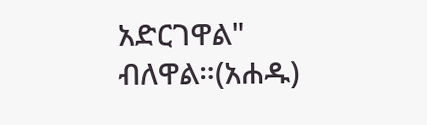አድርገዋል" ብለዋል።(አሐዱ)